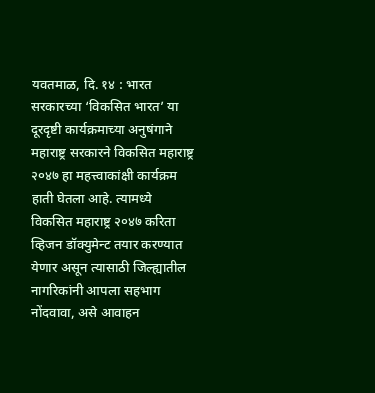यवतमाळ, दि. १४ : भारत सरकारच्या ‘विकसित भारत’ या दूरदृष्टी कार्यक्रमाच्या अनुषंगाने महाराष्ट्र सरकारने विकसित महाराष्ट्र २०४७ हा महत्त्वाकांक्षी कार्यक्रम हाती घेतला आहे. त्यामध्ये विकसित महाराष्ट्र २०४७ करिता व्हिजन डॉक्युमेन्ट तयार करण्यात येणार असून त्यासाठी जिल्ह्यातील नागरिकांनी आपला सहभाग नोंदवावा, असे आवाहन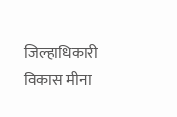जिल्हाधिकारी विकास मीना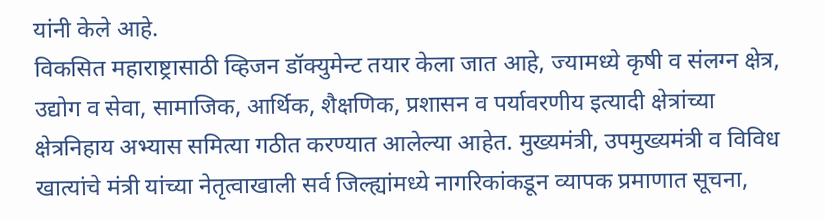यांनी केले आहे.
विकसित महाराष्ट्रासाठी व्हिजन डॉक्युमेन्ट तयार केला जात आहे, ज्यामध्ये कृषी व संलग्न क्षेत्र, उद्योग व सेवा, सामाजिक, आर्थिक, शैक्षणिक, प्रशासन व पर्यावरणीय इत्यादी क्षेत्रांच्या क्षेत्रनिहाय अभ्यास समित्या गठीत करण्यात आलेल्या आहेत. मुख्यमंत्री, उपमुख्यमंत्री व विविध खात्यांचे मंत्री यांच्या नेतृत्वाखाली सर्व जिल्ह्यांमध्ये नागरिकांकडून व्यापक प्रमाणात सूचना,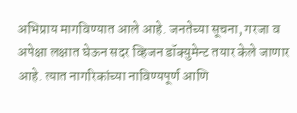अभिप्राय मागविण्यात आले आहे. जनतेच्या सूचना, गरजा व अपेक्षा लक्षात घेऊन सदर व्हिजन डॉक्युमेन्ट तयार केले जाणार आहे. त्यात नागरिकांच्या नाविण्यपूर्ण आणि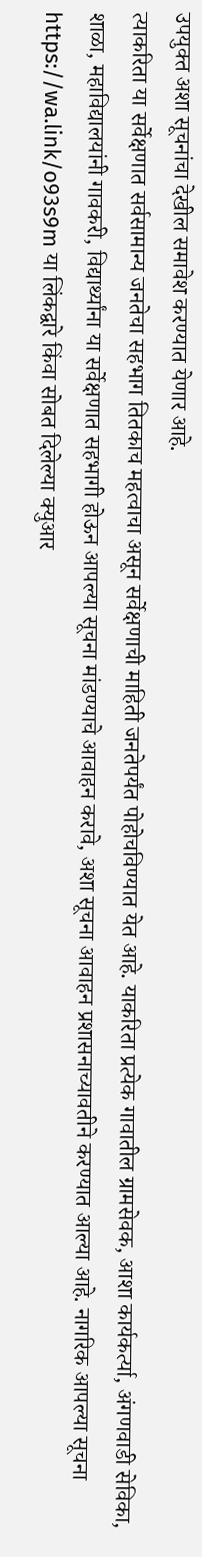उपयुक्त अशा सूचनांचा देखील समावेश करण्यात येणार आहे.
त्याकरिता या सर्वेक्षणात सर्वसामान्य जनतेचा सहभाग तितकाच महत्वाचा असून सर्वेक्षणाची माहिती जनतेपर्यंत पोहोचविण्यात येत आहे. याकरिता प्रत्येक गावातील ग्रामसेवक, आशा कार्यकर्त्या, अंगणवाडी सेविका, शाळा, महाविद्यालयांनी गावकरी, विद्यार्थ्यांना या सर्वेक्षणात सहभागी होऊन आपल्या सूचना मांडण्याचे आवाहन करावे, अशा सूचना आवाहन प्रशासनाच्यावतीने करण्यात आल्या आहे. नागरिक आपल्या सूचना https://wa.link/o93s9m या लिंकद्वारे किंवा सोबत दिलेल्या क्युआर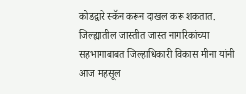कोडद्वारे स्कॅन करून दाखल करू शकतात.
जिल्ह्यातील जास्तीत जास्त नागरिकांच्या सहभागाबाबत जिल्हाधिकारी विकास मीना यांनी आज महसूल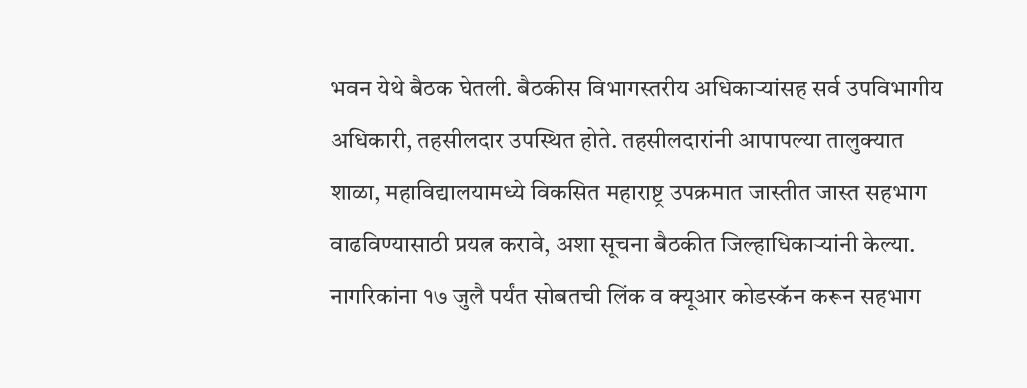भवन येथे बैठक घेतली. बैठकीस विभागस्तरीय अधिकाऱ्यांसह सर्व उपविभागीय अधिकारी, तहसीलदार उपस्थित होते. तहसीलदारांनी आपापल्या तालुक्यात शाळा, महाविद्यालयामध्ये विकसित महाराष्ट्र उपक्रमात जास्तीत जास्त सहभाग वाढविण्यासाठी प्रयत्न करावे, अशा सूचना बैठकीत जिल्हाधिकाऱ्यांनी केल्या. नागरिकांना १७ जुलै पर्यंत सोबतची लिंक व क्यूआर कोडस्कॅन करून सहभाग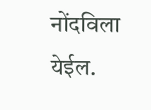नोंदविला येईल.